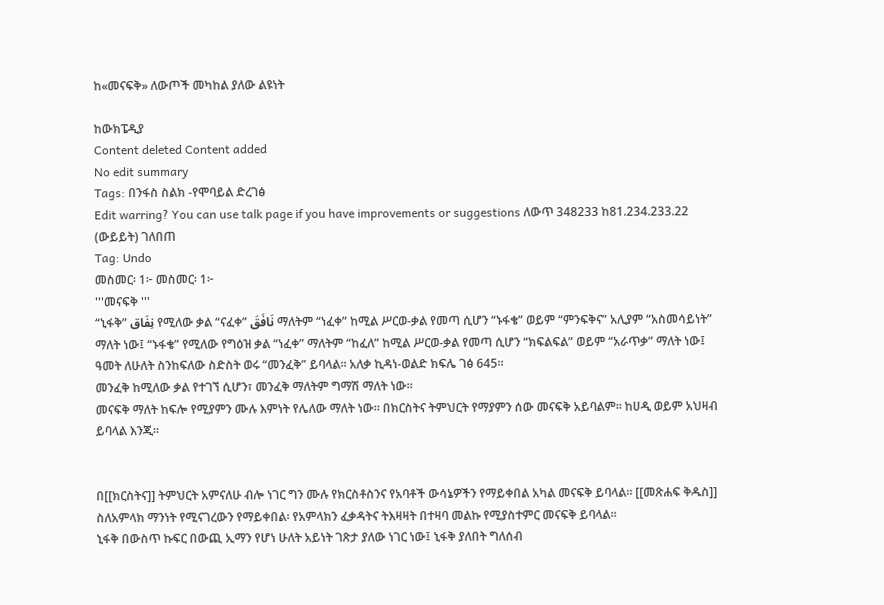ከ«መናፍቅ» ለውጦች መካከል ያለው ልዩነት

ከውክፔዲያ
Content deleted Content added
No edit summary
Tags: በንፋስ ስልክ -የሞባይል ድረገፅ
Edit warring? You can use talk page if you have improvements or suggestions ለውጥ 348233 ከ81.234.233.22 (ውይይት) ገለበጠ
Tag: Undo
መስመር፡ 1፦ መስመር፡ 1፦
'''መናፍቅ '''
“ኒፋቅ” نِفَاق የሚለው ቃል “ናፈቀ” نَافَقَ ማለትም “ነፈቀ” ከሚል ሥርወ-ቃል የመጣ ሲሆን “ኑፋቄ” ወይም “ምንፍቅና” አሊያም “አስመሳይነት” ማለት ነው፤ “ኑፋቄ” የሚለው የግዕዝ ቃል “ነፈቀ” ማለትም “ከፈለ” ከሚል ሥርወ-ቃል የመጣ ሲሆን “ክፍልፍል” ወይም “አራጥቃ” ማለት ነው፤ ዓመት ለሁለት ስንከፍለው ስድስት ወሩ “መንፈቅ” ይባላል። አለቃ ኪዳነ-ወልድ ክፍሌ ገፅ 645።
መንፈቅ ከሚለው ቃል የተገኘ ሲሆን፣ መንፈቅ ማለትም ግማሽ ማለት ነው።
መናፍቅ ማለት ከፍሎ የሚያምን ሙሉ እምነት የሌለው ማለት ነው። በክርስትና ትምህርት የማያምን ሰው መናፍቅ አይባልም። ከሀዲ ወይም አህዛብ ይባላል እንጂ።


በ[[ክርስትና]] ትምህርት አምናለሁ ብሎ ነገር ግን ሙሉ የክርስቶስንና የአባቶች ውሳኔዎችን የማይቀበል አካል መናፍቅ ይባላል። [[መጽሐፍ ቅዱስ]] ስለአምላክ ማንነት የሚናገረውን የማይቀበል፡ የአምላክን ፈቃዳትና ትእዛዛት በተዛባ መልኩ የሚያስተምር መናፍቅ ይባላል።
ኒፋቅ በውስጥ ኩፍር በውጪ ኢማን የሆነ ሁለት አይነት ገጽታ ያለው ነገር ነው፤ ኒፋቅ ያለበት ግለሰብ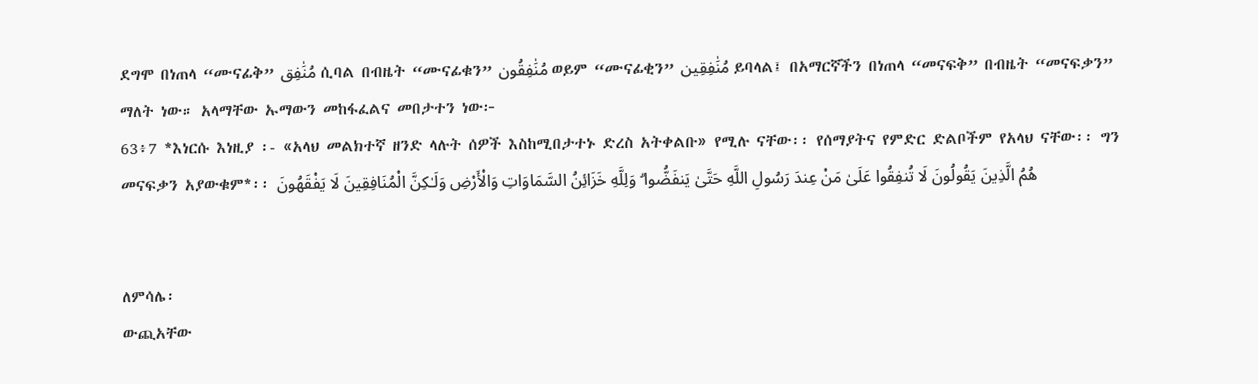ደግሞ በነጠላ “ሙናፊቅ” مُنَٰفِق ሲባል በብዜት “ሙናፊቁን” مُنَٰفِقُون ወይም “ሙናፊቂን” مُنَٰفِقِين ይባላል፤ በአማርኛችን በነጠላ “መናፍቅ” በብዜት “መናፍቃን” ማለት ነው። አላማቸው ኡማውን መከፋፈልና መበታተን ነው፦
63፥7 *እነርሱ እነዚያ ፡- «አላህ መልክተኛ ዘንድ ላሉት ሰዎች እስከሚበታተኑ ድረስ አትቀልቡ» የሚሉ ናቸው፡፡ የሰማያትና የምድር ድልቦችም የአላህ ናቸው፡፡ ግን መናፍቃን አያውቁም*፡፡ هُمُ الَّذِينَ يَقُولُونَ لَا تُنفِقُوا عَلَىٰ مَنْ عِندَ رَسُولِ اللَّهِ حَتَّىٰ يَنفَضُّوا ۗ وَلِلَّهِ خَزَائِنُ السَّمَاوَاتِ وَالْأَرْضِ وَلَـٰكِنَّ الْمُنَافِقِينَ لَا يَفْقَهُونَ


ለምሳሌ፡
ውጪአቸው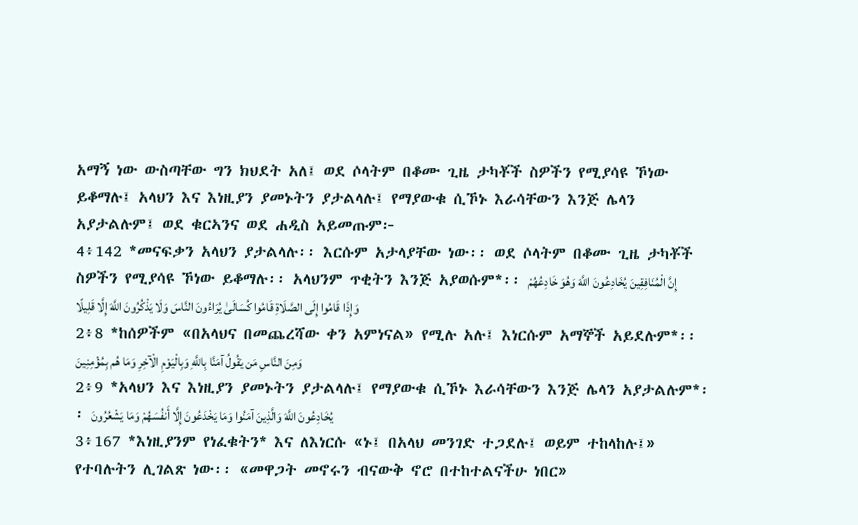አማኝ ነው ውስጣቸው ግን ክህደት አለ፤ ወደ ሶላትም በቆሙ ጊዜ ታካቾች ስዎችን የሚያሳዩ ኾነው ይቆማሉ፤ አላህን እና እነዚያን ያመኑትን ያታልላሉ፤ የማያውቁ ሲኾኑ እራሳቸውን እንጅ ሌላን አያታልሉም፤ ወደ ቁርኣንና ወደ ሐዲስ አይመጡም፦
4፥142 *መናፍቃን አላህን ያታልላሉ፡፡ እርሱም አታላያቸው ነው፡፡ ወደ ሶላትም በቆሙ ጊዜ ታካቾች ስዎችን የሚያሳዩ ኾነው ይቆማሉ፡፡ አላህንም ጥቂትን እንጅ አያወሱም*፡፡ إِنَّ الْمُنَافِقِينَ يُخَادِعُونَ اللَّهَ وَهُوَ خَادِعُهُمْ وَإِذَا قَامُوا إِلَى الصَّلَاةِ قَامُوا كُسَالَىٰ يُرَاءُونَ النَّاسَ وَلَا يَذْكُرُونَ اللَّهَ إِلَّا قَلِيلًا
2፥8 *ከሰዎችም «በአላህና በመጨረሻው ቀን አምነናል» የሚሉ አሉ፤ እነርሱም አማኞች አይደሉም*፡፡ وَمِنَ النَّاسِ مَن يَقُولُ آمَنَّا بِاللَّهِ وَبِالْيَوْمِ الْآخِرِ وَمَا هُم بِمُؤْمِنِينَ
2፥9 *አላህን እና እነዚያን ያመኑትን ያታልላሉ፤ የማያውቁ ሲኾኑ እራሳቸውን እንጅ ሌላን አያታልሉም*፡፡ يُخَادِعُونَ اللَّهَ وَالَّذِينَ آمَنُوا وَمَا يَخْدَعُونَ إِلَّا أَنفُسَهُمْ وَمَا يَشْعُرُونَ
3፥167 *እነዚያንም የነፈቁትን* እና ለእነርሱ «ኑ፤ በአላህ መንገድ ተጋደሉ፤ ወይም ተከላከሉ፤» የተባሉትን ሊገልጽ ነው፡፡ «መዋጋት መኖሩን ብናውቅ ኖሮ በተከተልናችሁ ነበር»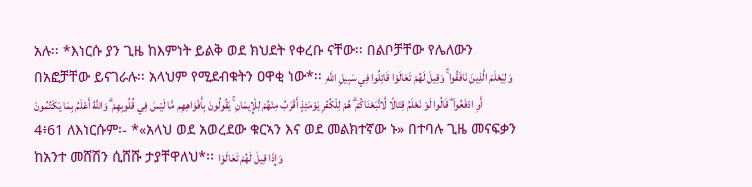አሉ፡፡ *እነርሱ ያን ጊዜ ከእምነት ይልቅ ወደ ክህደት የቀረቡ ናቸው፡፡ በልቦቻቸው የሌለውን በአፎቻቸው ይናገራሉ፡፡ አላህም የሚደብቁትን ዐዋቂ ነው*፡፡ وَلِيَعْلَمَ الَّذِينَ نَافَقُوا ۚ وَقِيلَ لَهُمْ تَعَالَوْا قَاتِلُوا فِي سَبِيلِ اللَّهِ أَوِ ادْفَعُوا ۖ قَالُوا لَوْ نَعْلَمُ قِتَالًا لَّاتَّبَعْنَاكُمْ ۗ هُمْ لِلْكُفْرِ يَوْمَئِذٍ أَقْرَبُ مِنْهُمْ لِلْإِيمَانِ ۚ يَقُولُونَ بِأَفْوَاهِهِم مَّا لَيْسَ فِي قُلُوبِهِمْ ۗ وَاللَّهُ أَعْلَمُ بِمَا يَكْتُمُونَ
4፥61 ለእነርሱም፡- *«አላህ ወደ አወረደው ቁርኣን እና ወደ መልክተኛው ኑ» በተባሉ ጊዜ መናፍቃን ከአንተ መሸሽን ሲሸሹ ታያቸዋለህ*፡፡ وَإِذَا قِيلَ لَهُمْ تَعَالَوْا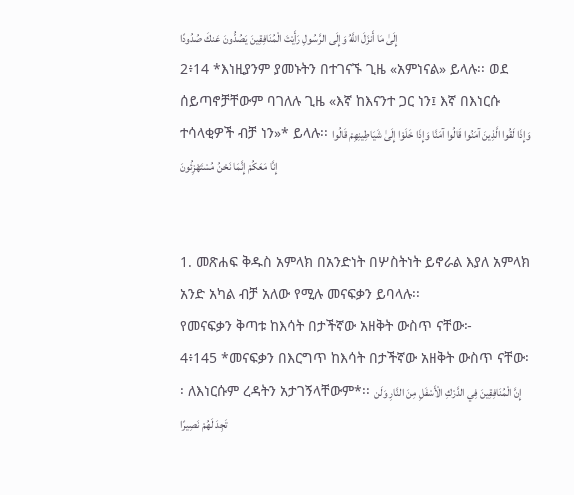إِلَىٰ مَا أَنزَلَ اللَّهُ وَإِلَى الرَّسُولِ رَأَيْتَ الْمُنَافِقِينَ يَصُدُّونَ عَنكَ صُدُودًا
2፥14 *እነዚያንም ያመኑትን በተገናኙ ጊዜ «አምነናል» ይላሉ፡፡ ወደ ሰይጣኖቻቸውም ባገለሉ ጊዜ «እኛ ከእናንተ ጋር ነን፤ እኛ በእነርሱ ተሳላቂዎች ብቻ ነን»* ይላሉ፡፡ وَإِذَا لَقُوا الَّذِينَ آمَنُوا قَالُوا آمَنَّا وَإِذَا خَلَوْا إِلَىٰ شَيَاطِينِهِمْ قَالُوا إِنَّا مَعَكُمْ إِنَّمَا نَحْنُ مُسْتَهْزِئُونَ


1. መጽሐፍ ቅዱስ አምላክ በአንድነት በሦስትነት ይኖራል እያለ አምላክ አንድ አካል ብቻ አለው የሚሉ መናፍቃን ይባላሉ፡፡
የመናፍቃን ቅጣቱ ከእሳት በታችኛው አዘቅት ውስጥ ናቸው፦
4፥145 *መናፍቃን በእርግጥ ከእሳት በታችኛው አዘቅት ውስጥ ናቸው፡፡ ለእነርሱም ረዳትን አታገኝላቸውም*፡፡ إِنَّ الْمُنَافِقِينَ فِي الدَّرْكِ الْأَسْفَلِ مِنَ النَّارِ وَلَن تَجِدَ لَهُمْ نَصِيرًا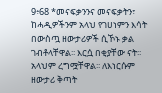9፥68 *መናፍቃንንና መናፍቃትን፣ ከሓዲዎችንም አላህ የገሀነምን እሳት በውስጧ ዘውታሪዎች ሲኾኑ ቃል ገብቶላቸዋል፡፡ እርሷ በቂያቸው ናት፡፡ አላህም ረግሟቸዋል፡፡ ለእነርሱም ዘውታሪ ቅጣት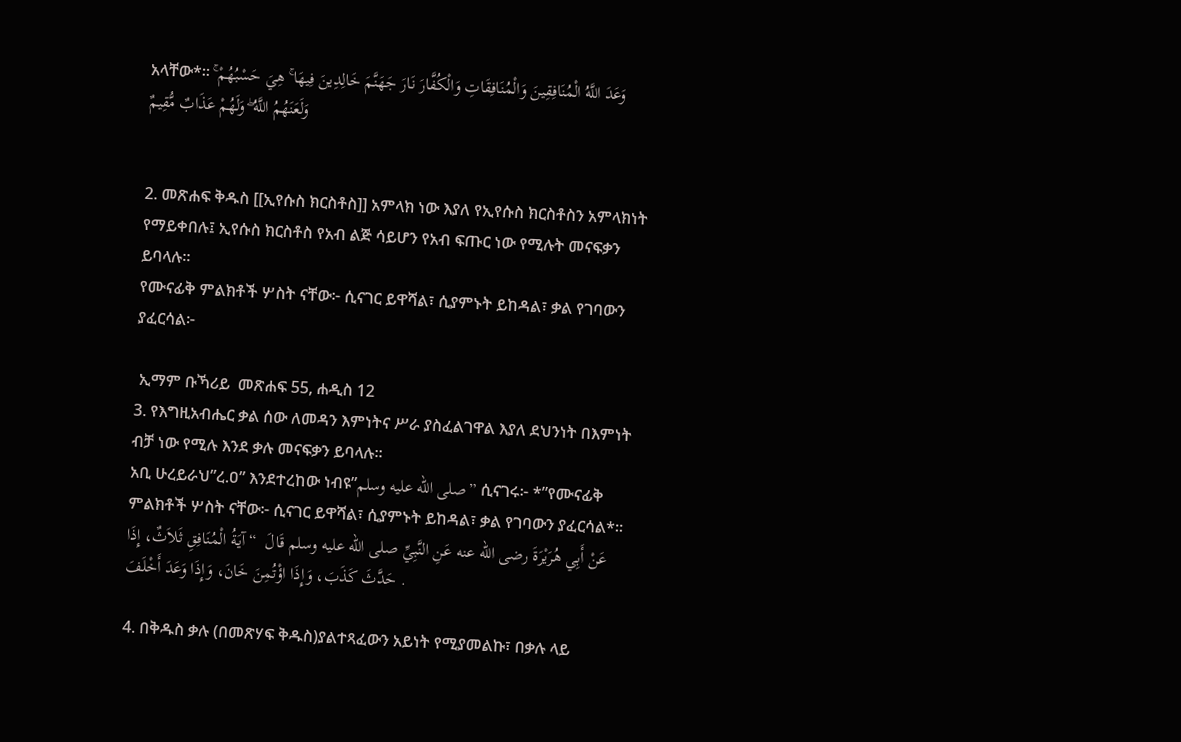አላቸው*፡፡ وَعَدَ اللَّهُ الْمُنَافِقِينَ وَالْمُنَافِقَاتِ وَالْكُفَّارَ نَارَ جَهَنَّمَ خَالِدِينَ فِيهَا ۚ هِيَ حَسْبُهُمْ ۚ وَلَعَنَهُمُ اللَّهُ ۖ وَلَهُمْ عَذَابٌ مُّقِيمٌ


2. መጽሐፍ ቅዱስ [[ኢየሱስ ክርስቶስ]] አምላክ ነው እያለ የኢየሱስ ክርስቶስን አምላክነት የማይቀበሉ፤ ኢየሱስ ክርስቶስ የአብ ልጅ ሳይሆን የአብ ፍጡር ነው የሚሉት መናፍቃን ይባላሉ።
የሙናፊቅ ምልክቶች ሦስት ናቸው፦ ሲናገር ይዋሻል፣ ሲያምኑት ይከዳል፣ ቃል የገባውን ያፈርሳል፦

 ኢማም ቡኻሪይ  መጽሐፍ 55, ሐዲስ 12
3. የእግዚአብሔር ቃል ሰው ለመዳን እምነትና ሥራ ያስፈልገዋል እያለ ደህንነት በእምነት ብቻ ነው የሚሉ እንደ ቃሉ መናፍቃን ይባላሉ።
አቢ ሁረይራህ”ረ.ዐ” እንደተረከው ነብዩ”صلى الله عليه وسلم” ሲናገሩ፦ *”የሙናፊቅ ምልክቶች ሦስት ናቸው፦ ሲናገር ይዋሻል፣ ሲያምኑት ይከዳል፣ ቃል የገባውን ያፈርሳል*። عَنْ أَبِي هُرَيْرَةَ رضى الله عنه عَنِ النَّبِيِّ صلى الله عليه وسلم قَالَ  “ آيَةُ الْمُنَافِقِ ثَلاَثٌ، إِذَا حَدَّثَ كَذَبَ، وَإِذَا اؤْتُمِنَ خَانَ، وَإِذَا وَعَدَ أَخْلَفَ .

4. በቅዱስ ቃሉ (በመጽሃፍ ቅዱስ)ያልተጻፈውን አይነት የሚያመልኩ፣ በቃሉ ላይ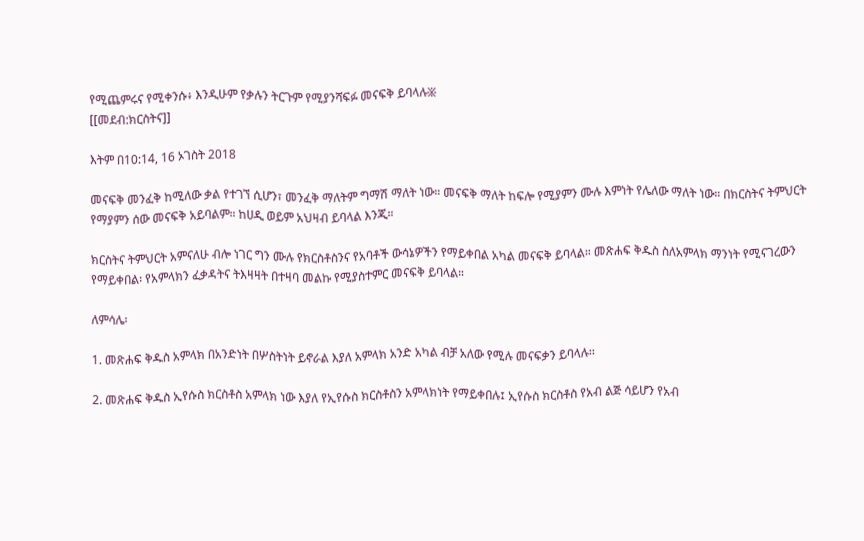የሚጨምሩና የሚቀንሱ፥ እንዲሁም የቃሉን ትርጉም የሚያንሻፍፉ መናፍቅ ይባላሉ፠
[[መደብ:ክርስትና]]

እትም በ10:14, 16 ኦገስት 2018

መናፍቅ መንፈቅ ከሚለው ቃል የተገኘ ሲሆን፣ መንፈቅ ማለትም ግማሽ ማለት ነው። መናፍቅ ማለት ከፍሎ የሚያምን ሙሉ እምነት የሌለው ማለት ነው። በክርስትና ትምህርት የማያምን ሰው መናፍቅ አይባልም። ከሀዲ ወይም አህዛብ ይባላል እንጂ።

ክርስትና ትምህርት አምናለሁ ብሎ ነገር ግን ሙሉ የክርስቶስንና የአባቶች ውሳኔዎችን የማይቀበል አካል መናፍቅ ይባላል። መጽሐፍ ቅዱስ ስለአምላክ ማንነት የሚናገረውን የማይቀበል፡ የአምላክን ፈቃዳትና ትእዛዛት በተዛባ መልኩ የሚያስተምር መናፍቅ ይባላል።

ለምሳሌ፡

1. መጽሐፍ ቅዱስ አምላክ በአንድነት በሦስትነት ይኖራል እያለ አምላክ አንድ አካል ብቻ አለው የሚሉ መናፍቃን ይባላሉ፡፡

2. መጽሐፍ ቅዱስ ኢየሱስ ክርስቶስ አምላክ ነው እያለ የኢየሱስ ክርስቶስን አምላክነት የማይቀበሉ፤ ኢየሱስ ክርስቶስ የአብ ልጅ ሳይሆን የአብ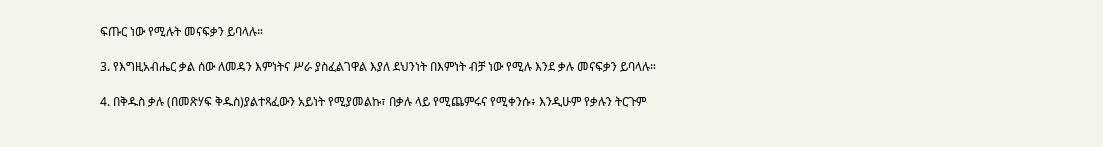ፍጡር ነው የሚሉት መናፍቃን ይባላሉ።

3. የእግዚአብሔር ቃል ሰው ለመዳን እምነትና ሥራ ያስፈልገዋል እያለ ደህንነት በእምነት ብቻ ነው የሚሉ እንደ ቃሉ መናፍቃን ይባላሉ።

4. በቅዱስ ቃሉ (በመጽሃፍ ቅዱስ)ያልተጻፈውን አይነት የሚያመልኩ፣ በቃሉ ላይ የሚጨምሩና የሚቀንሱ፥ እንዲሁም የቃሉን ትርጉም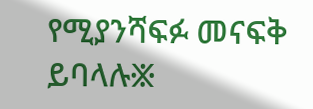የሚያንሻፍፉ መናፍቅ ይባላሉ፠